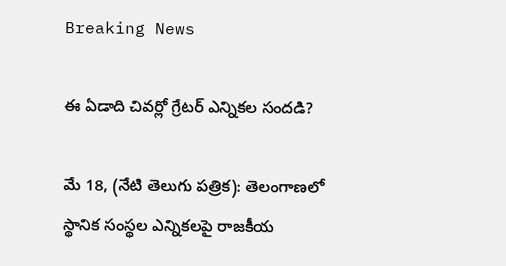Breaking News

ఈ ఏడాది చివర్లో గ్రేటర్ ఎన్నికల సందడి?

మే 18, (నేటి తెలుగు పత్రిక): తెలంగాణలో స్థానిక సంస్థల ఎన్నికలపై రాజకీయ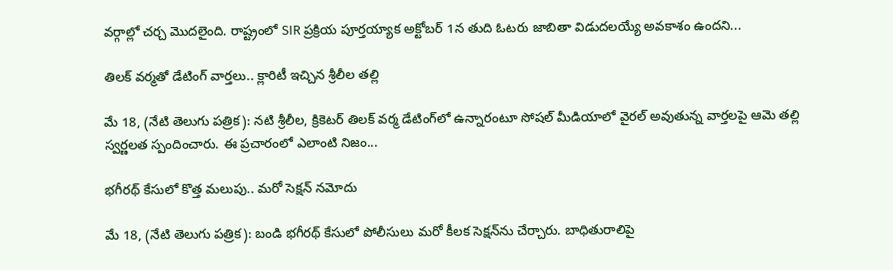వర్గాల్లో చర్చ మొదలైంది. రాష్ట్రంలో SIR ప్రక్రియ పూర్తయ్యాక అక్టోబర్ 1న తుది ఓటరు జాబితా విడుదలయ్యే అవకాశం ఉందని...

తిలక్ వర్మతో డేటింగ్ వార్తలు.. క్లారిటీ ఇచ్చిన శ్రీలీల తల్లి

మే 18, (నేటి తెలుగు పత్రిక): నటి శ్రీలీల, క్రికెటర్ తిలక్ వర్మ డేటింగ్‌లో ఉన్నారంటూ సోషల్ మీడియాలో వైరల్ అవుతున్న వార్తలపై ఆమె తల్లి స్వర్ణలత స్పందించారు. ఈ ప్రచారంలో ఎలాంటి నిజం...

భగీరథ్ కేసులో కొత్త మలుపు.. మరో సెక్షన్ నమోదు

మే 18, (నేటి తెలుగు పత్రిక): బండి భగీరథ్ కేసులో పోలీసులు మరో కీలక సెక్షన్‌ను చేర్చారు. బాధితురాలిపై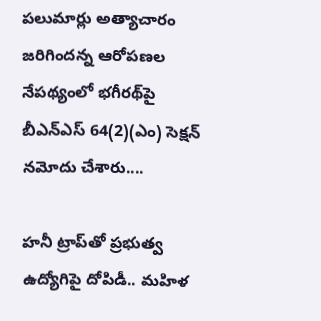పలుమార్లు అత్యాచారం జరిగిందన్న ఆరోపణల నేపథ్యంలో భగీరథ్‌పై బీఎన్‌ఎస్ 64(2)(ఎం) సెక్షన్ నమోదు చేశారు....

హనీ ట్రాప్‌తో ప్రభుత్వ ఉద్యోగిపై దోపిడీ.. మహిళ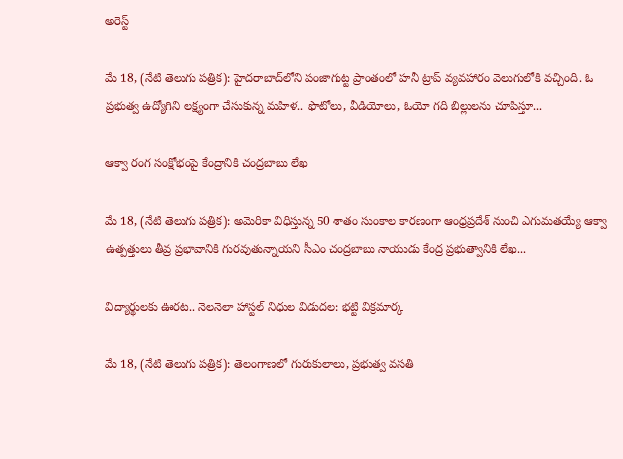అరెస్ట్

మే 18, (నేటి తెలుగు పత్రిక): హైదరాబాద్‌లోని పంజాగుట్ట ప్రాంతంలో హనీ ట్రాప్ వ్యవహారం వెలుగులోకి వచ్చింది. ఓ ప్రభుత్వ ఉద్యోగిని లక్ష్యంగా చేసుకున్న మహిళ.. ఫొటోలు, వీడియోలు, ఓయో గది బిల్లులను చూపిస్తూ...

ఆక్వా రంగ సంక్షోభంపై కేంద్రానికి చంద్రబాబు లేఖ

మే 18, (నేటి తెలుగు పత్రిక): అమెరికా విధిస్తున్న 50 శాతం సుంకాల కారణంగా ఆంధ్రప్రదేశ్ నుంచి ఎగుమతయ్యే ఆక్వా ఉత్పత్తులు తీవ్ర ప్రభావానికి గురవుతున్నాయని సీఎం చంద్రబాబు నాయుడు కేంద్ర ప్రభుత్వానికి లేఖ...

విద్యార్థులకు ఊరట.. నెలనెలా హాస్టల్ నిధుల విడుదల: భట్టి విక్రమార్క

మే 18, (నేటి తెలుగు పత్రిక): తెలంగాణలో గురుకులాలు, ప్రభుత్వ వసతి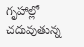గృహాల్లో చదువుతున్న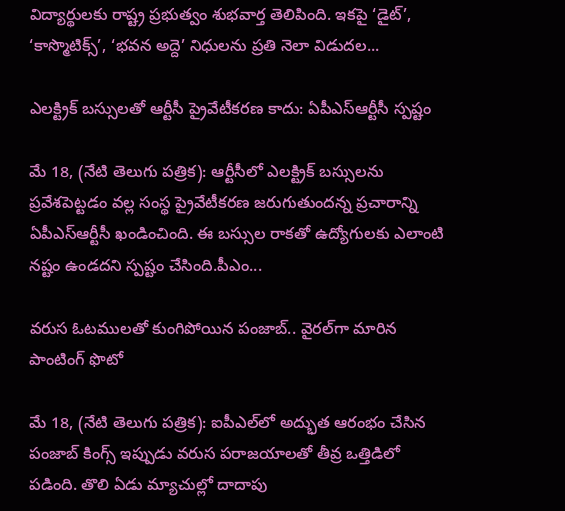విద్యార్థులకు రాష్ట్ర ప్రభుత్వం శుభవార్త తెలిపింది. ఇకపై ‘డైట్’, ‘కాస్మొటిక్స్’, ‘భవన అద్దె’ నిధులను ప్రతి నెలా విడుదల...

ఎలక్ట్రిక్ బస్సులతో ఆర్టీసీ ప్రైవేటీకరణ కాదు: ఏపీఎస్‌ఆర్టీసీ స్పష్టం

మే 18, (నేటి తెలుగు పత్రిక): ఆర్టీసీలో ఎలక్ట్రిక్ బస్సులను ప్రవేశపెట్టడం వల్ల సంస్థ ప్రైవేటీకరణ జరుగుతుందన్న ప్రచారాన్ని ఏపీఎస్‌ఆర్టీసీ ఖండించింది. ఈ బస్సుల రాకతో ఉద్యోగులకు ఎలాంటి నష్టం ఉండదని స్పష్టం చేసింది.పీఎం...

వరుస ఓటములతో కుంగిపోయిన పంజాబ్.. వైరల్‌గా మారిన పాంటింగ్ ఫొటో

మే 18, (నేటి తెలుగు పత్రిక): ఐపీఎల్‌లో అద్భుత ఆరంభం చేసిన పంజాబ్ కింగ్స్ ఇప్పుడు వరుస పరాజయాలతో తీవ్ర ఒత్తిడిలో పడింది. తొలి ఏడు మ్యాచుల్లో దాదాపు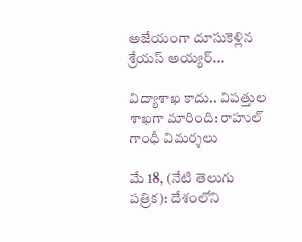అజేయంగా దూసుకెళ్లిన శ్రేయస్ అయ్యర్...

విద్యాశాఖ కాదు.. విపత్తుల శాఖగా మారింది: రాహుల్ గాంధీ విమర్శలు

మే 18, (నేటి తెలుగు పత్రిక): దేశంలోని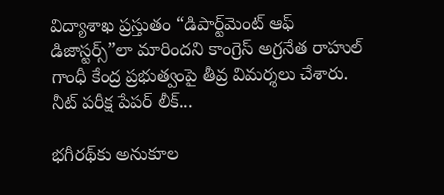విద్యాశాఖ ప్రస్తుతం “డిపార్ట్‌మెంట్ ఆఫ్ డిజాస్టర్స్”లా మారిందని కాంగ్రెస్ అగ్రనేత రాహుల్ గాంధీ కేంద్ర ప్రభుత్వంపై తీవ్ర విమర్శలు చేశారు. నీట్ పరీక్ష పేపర్ లీక్...

భగీరథ్‌కు అనుకూల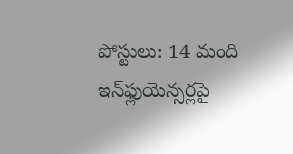పోస్టులు: 14 మంది ఇన్‌ఫ్లుయెన్సర్లపై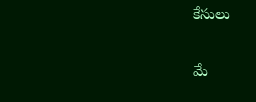కేసులు

మే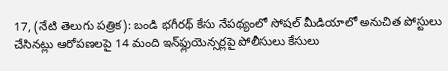17, (నేటి తెలుగు పత్రిక): బండి భగీరథ్ కేసు నేపథ్యంలో సోషల్ మీడియాలో అనుచిత పోస్టులు చేసినట్లు ఆరోపణలపై 14 మంది ఇన్‌ఫ్లుయెన్సర్లపై పోలీసులు కేసులు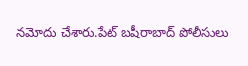నమోదు చేశారు.పేట్ బషీరాబాద్ పోలీసులు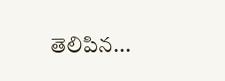తెలిపిన...